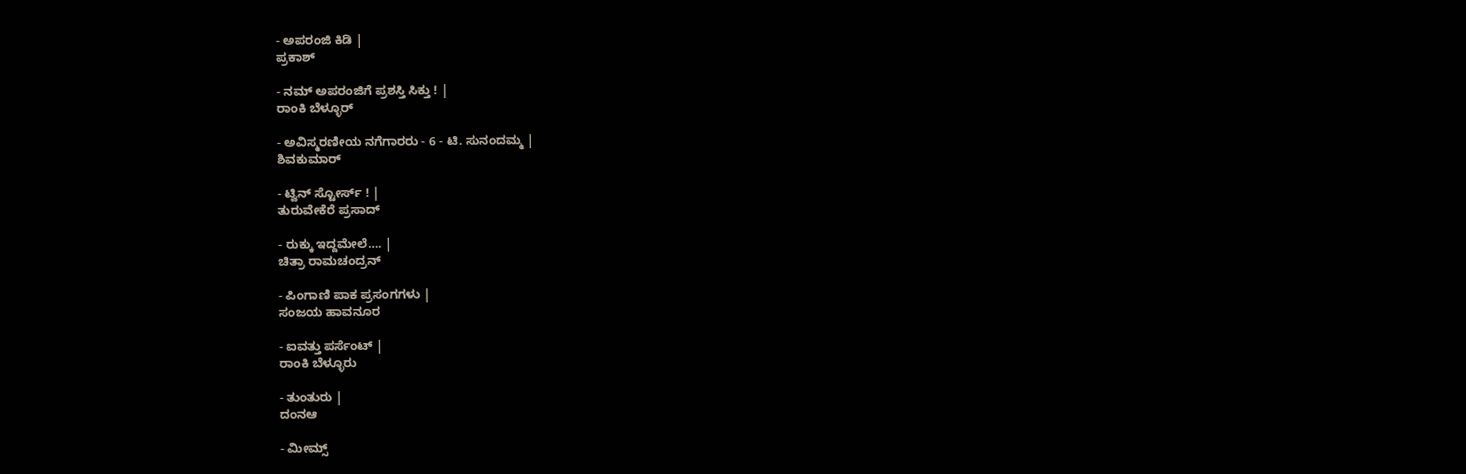- ಅಪರಂಜಿ ಕಿಡಿ |
ಪ್ರಕಾಶ್

- ನಮ್ ಅಪರಂಜಿಗೆ ಪ್ರಶಸ್ತಿ ಸಿಕ್ತು ! |
ರಾಂಕಿ ಬೆಳ್ಳೂರ್

- ಅವಿಸ್ಮರಣೀಯ ನಗೆಗಾರರು - 6 - ಟಿ. ಸುನಂದಮ್ಮ |
ಶಿವಕುಮಾರ್

- ಟ್ವಿನ್ ಸ್ಟೋರ್ಸ್ ! |
ತುರುವೇಕೆರೆ ಪ್ರಸಾದ್

- ರುಕ್ಕು ಇದ್ದಮೇಲೆ…. |
ಚಿತ್ರಾ ರಾಮಚಂದ್ರನ್

- ಪಿಂಗಾಣಿ ಪಾಕ ಪ್ರಸಂಗಗಳು |
ಸಂಜಯ ಹಾವನೂರ

- ಐವತ್ತು ಪರ್ಸೆಂಟ್ |
ರಾಂಕಿ ಬೆಳ್ಳೂರು

- ತುಂತುರು |
ದಂನಆ

- ಮೀಮ್ಸ್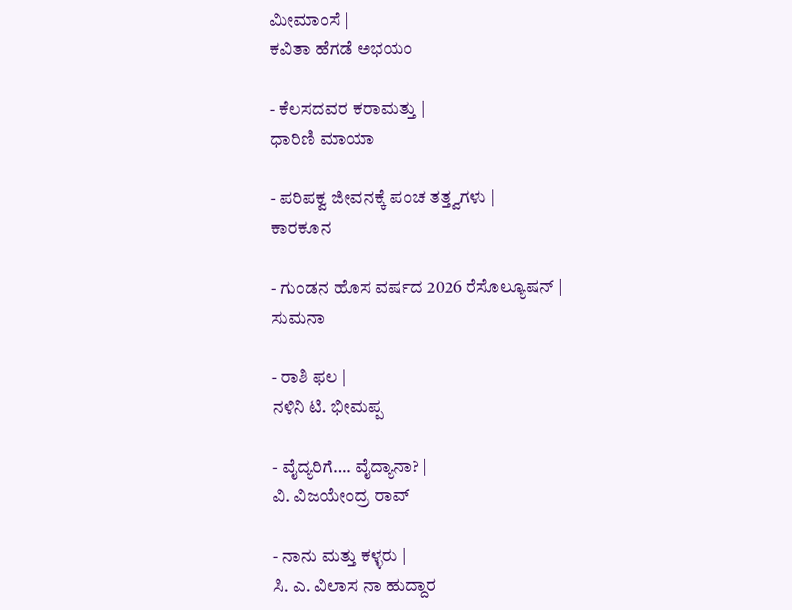ಮೀಮಾಂಸೆ |
ಕವಿತಾ ಹೆಗಡೆ ಅಭಯಂ

- ಕೆಲಸದವರ ಕರಾಮತ್ತು |
ಧಾರಿಣಿ ಮಾಯಾ

- ಪರಿಪಕ್ವ ಜೀವನಕ್ಕೆ ಪಂಚ ತತ್ತ್ವಗಳು |
ಕಾರಕೂನ

- ಗುಂಡನ ಹೊಸ ವರ್ಷದ 2026 ರೆಸೊಲ್ಯೂಷನ್ |
ಸುಮನಾ

- ರಾಶಿ ಫಲ |
ನಳಿನಿ ಟಿ. ಭೀಮಪ್ಪ

- ವೈದ್ಯರಿಗೆ…. ವೈದ್ಯಾನಾ? |
ವಿ. ವಿಜಯೇಂದ್ರ ರಾವ್

- ನಾನು ಮತ್ತು ಕಳ್ಳರು |
ಸಿ. ಎ. ವಿಲಾಸ ನಾ ಹುದ್ದಾರ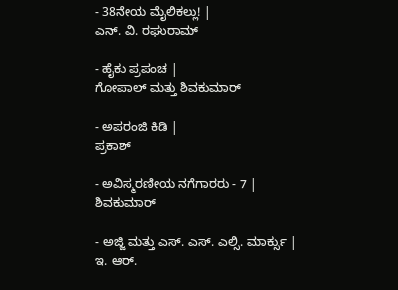- 38ನೇಯ ಮೈಲಿಕಲ್ಲು! |
ಎನ್. ವಿ. ರಘುರಾಮ್

- ಹೈಕು ಪ್ರಪಂಚ |
ಗೋಪಾಲ್ ಮತ್ತು ಶಿವಕುಮಾರ್

- ಅಪರಂಜಿ ಕಿಡಿ |
ಪ್ರಕಾಶ್

- ಅವಿಸ್ಮರಣೀಯ ನಗೆಗಾರರು - 7 |
ಶಿವಕುಮಾರ್

- ಅಜ್ಜಿ ಮತ್ತು ಎಸ್. ಎಸ್. ಎಲ್ಸಿ. ಮಾರ್ಕ್ಸು |
ಇ. ಆರ್.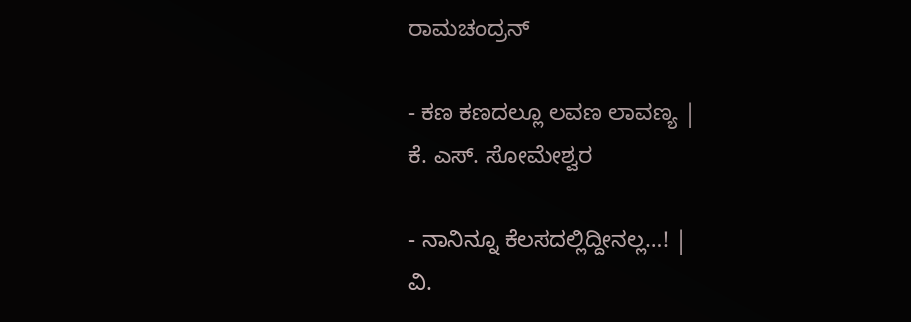ರಾಮಚಂದ್ರನ್

- ಕಣ ಕಣದಲ್ಲೂ ಲವಣ ಲಾವಣ್ಯ |
ಕೆ. ಎಸ್. ಸೋಮೇಶ್ವರ

- ನಾನಿನ್ನೂ ಕೆಲಸದಲ್ಲಿದ್ದೀನಲ್ಲ…! |
ವಿ.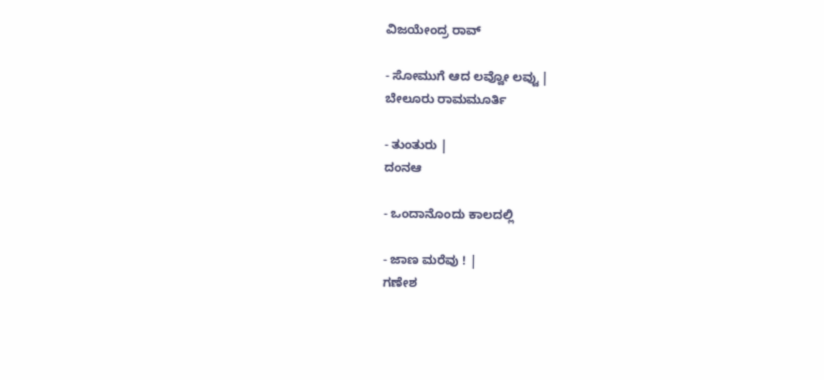ವಿಜಯೇಂದ್ರ ರಾವ್

- ಸೋಮುಗೆ ಆದ ಲವ್ವೋ ಲವ್ವು |
ಬೇಲೂರು ರಾಮಮೂರ್ತಿ

- ತುಂತುರು |
ದಂನಆ

- ಒಂದಾನೊಂದು ಕಾಲದಲ್ಲಿ

- ಜಾಣ ಮರೆವು ! |
ಗಣೇಶ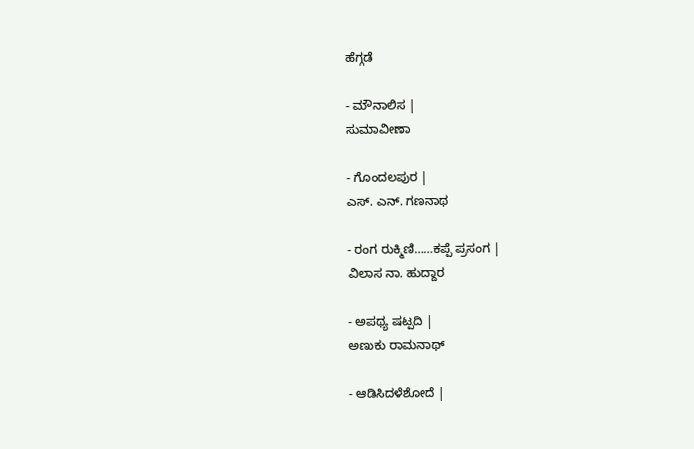ಹೆಗ್ಗಡೆ

- ಮೌನಾಲಿಸ |
ಸುಮಾವೀಣಾ

- ಗೊಂದಲಪುರ |
ಎಸ್. ಎನ್. ಗಣನಾಥ

- ರಂಗ ರುಕ್ಮಿಣಿ……ಕಪ್ಪೆ ಪ್ರಸಂಗ |
ವಿಲಾಸ ನಾ. ಹುದ್ದಾರ

- ಅಪಥ್ಯ ಷಟ್ಪದಿ |
ಅಣುಕು ರಾಮನಾಥ್

- ಆಡಿಸಿದಳೆಶೋದೆ |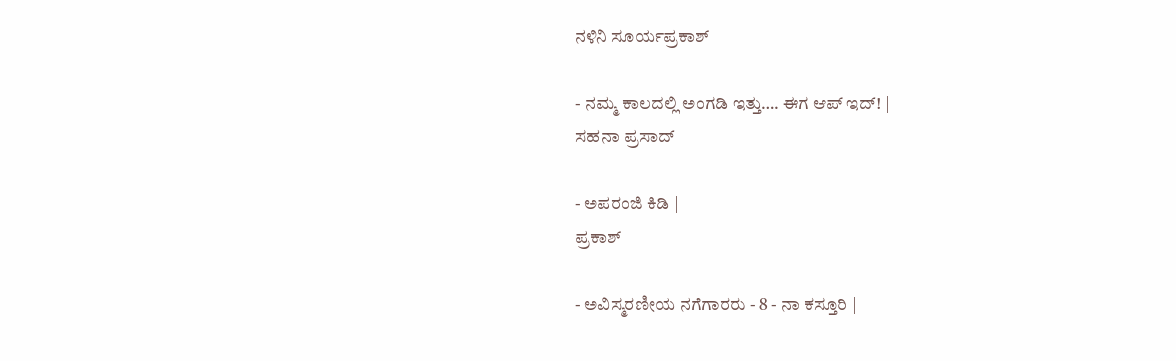ನಳಿನಿ ಸೂರ್ಯಪ್ರಕಾಶ್

- ನಮ್ಮ ಕಾಲದಲ್ಲಿ ಅಂಗಡಿ ಇತ್ತು…. ಈಗ ಆಪ್ ಇದ್! |
ಸಹನಾ ಪ್ರಸಾದ್

- ಅಪರಂಜಿ ಕಿಡಿ |
ಪ್ರಕಾಶ್

- ಅವಿಸ್ಮರಣೀಯ ನಗೆಗಾರರು - 8 - ನಾ ಕಸ್ತೂರಿ |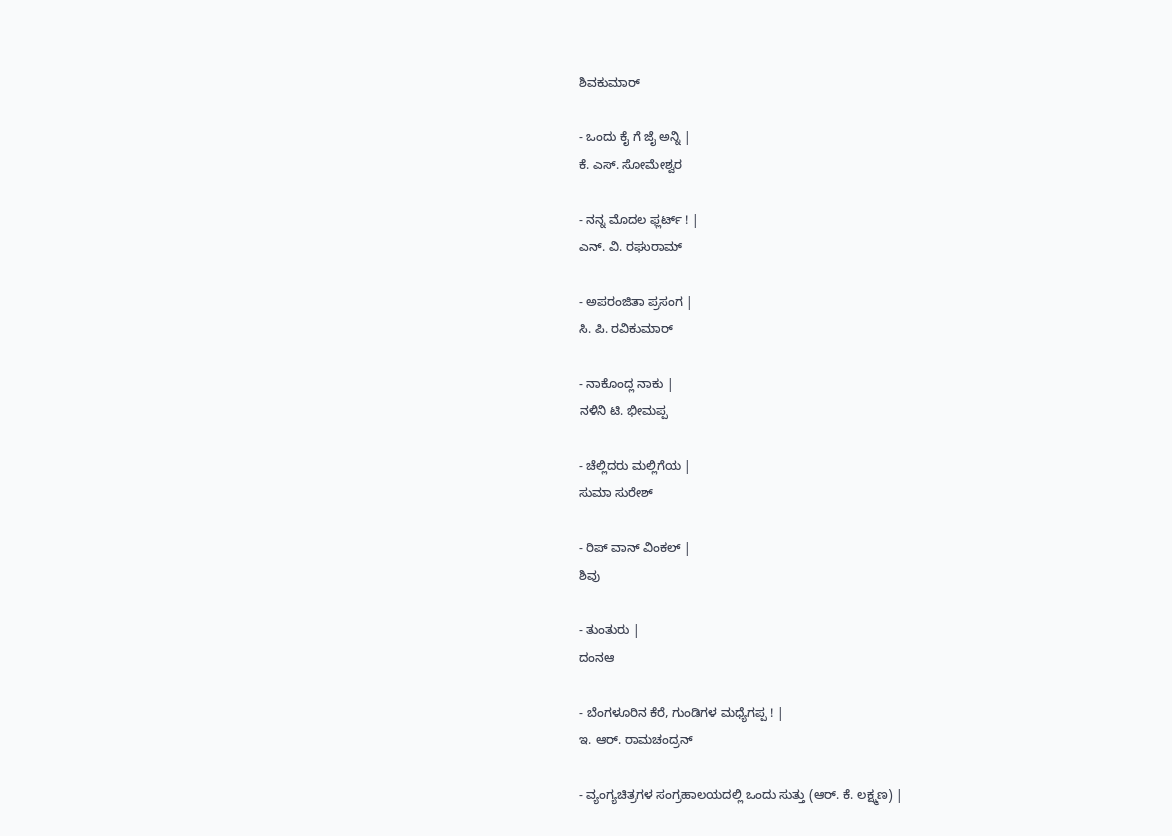ಶಿವಕುಮಾರ್

- ಒಂದು ಕೈ ಗೆ ಜೈ ಅನ್ನಿ |
ಕೆ. ಎಸ್. ಸೋಮೇಶ್ವರ

- ನನ್ನ ಮೊದಲ ಫ್ಲರ್ಟ್ ! |
ಎನ್. ವಿ. ರಘುರಾಮ್

- ಅಪರಂಜಿತಾ ಪ್ರಸಂಗ |
ಸಿ. ಪಿ. ರವಿಕುಮಾರ್

- ನಾಕೊಂದ್ಲ ನಾಕು |
ನಳಿನಿ ಟಿ. ಭೀಮಪ್ಪ

- ಚೆಲ್ಲಿದರು ಮಲ್ಲಿಗೆಯ |
ಸುಮಾ ಸುರೇಶ್

- ರಿಪ್ ವಾನ್ ವಿಂಕಲ್ |
ಶಿವು

- ತುಂತುರು |
ದಂನಆ

- ಬೆಂಗಳೂರಿನ ಕೆರೆ, ಗುಂಡಿಗಳ ಮಧ್ಯೆಗಪ್ಪ ! |
ಇ. ಆರ್. ರಾಮಚಂದ್ರನ್

- ವ್ಯಂಗ್ಯಚಿತ್ರಗಳ ಸಂಗ್ರಹಾಲಯದಲ್ಲಿ ಒಂದು ಸುತ್ತು (ಆರ್. ಕೆ. ಲಕ್ಷ್ಮಣ) |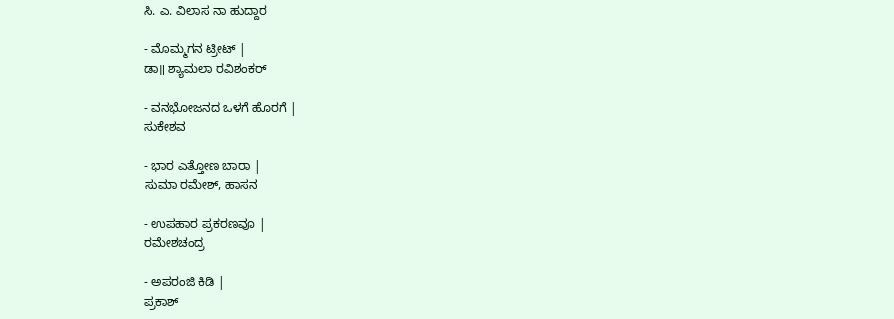ಸಿ. ಎ. ವಿಲಾಸ ನಾ ಹುದ್ದಾರ

- ಮೊಮ್ಮಗನ ಟ್ರೀಟ್ |
ಡಾ॥ ಶ್ಯಾಮಲಾ ರವಿಶಂಕರ್

- ವನಭೋಜನದ ಒಳಗೆ ಹೊರಗೆ |
ಸುಕೇಶವ

- ಭಾರ ಎತ್ತೋಣ ಬಾರಾ |
ಸುಮಾ ರಮೇಶ್, ಹಾಸನ

- ಉಪಹಾರ ಪ್ರಕರಣವೂ |
ರಮೇಶಚಂದ್ರ

- ಅಪರಂಜಿ ಕಿಡಿ |
ಪ್ರಕಾಶ್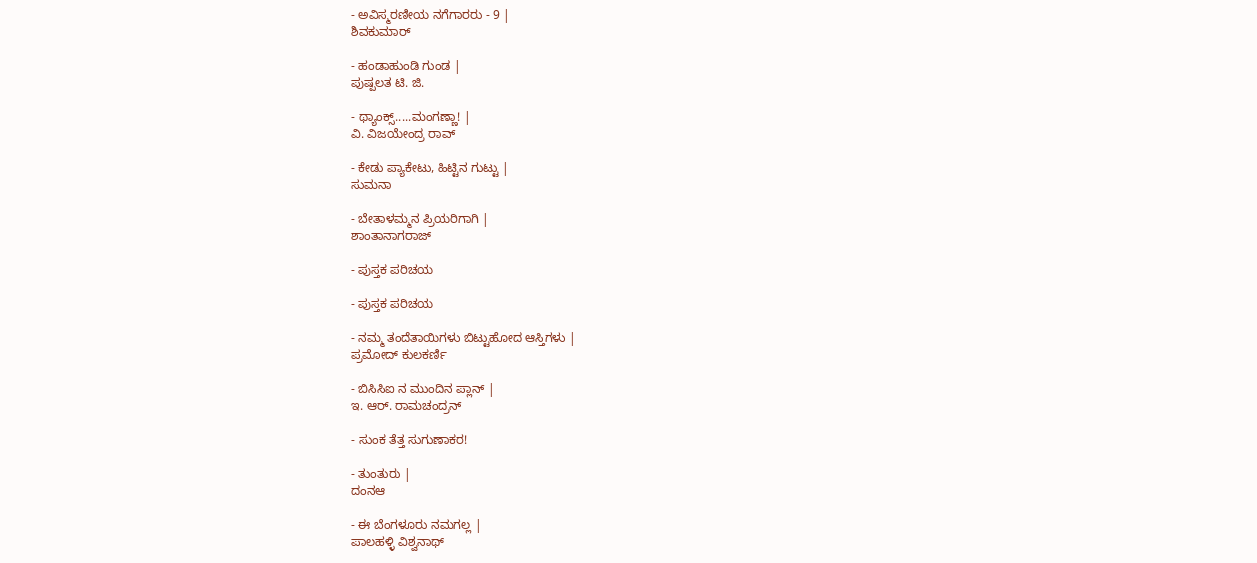- ಅವಿಸ್ಮರಣೀಯ ನಗೆಗಾರರು - 9 |
ಶಿವಕುಮಾರ್

- ಹಂಡಾಹುಂಡಿ ಗುಂಡ |
ಪುಷ್ಪಲತ ಟಿ. ಜಿ.

- ಥ್ಯಾಂಕ್ಸ್.....ಮಂಗಣ್ಣಾ! |
ವಿ. ವಿಜಯೇಂದ್ರ ರಾವ್

- ಕೇಡು ಪ್ಯಾಕೇಟು, ಹಿಟ್ಟಿನ ಗುಟ್ಟು |
ಸುಮನಾ

- ಬೇತಾಳಮ್ಮನ ಪ್ರಿಯರಿಗಾಗಿ |
ಶಾಂತಾನಾಗರಾಜ್

- ಪುಸ್ತಕ ಪರಿಚಯ

- ಪುಸ್ತಕ ಪರಿಚಯ

- ನಮ್ಮ ತಂದೆತಾಯಿಗಳು ಬಿಟ್ಟುಹೋದ ಆಸ್ತಿಗಳು |
ಪ್ರಮೋದ್ ಕುಲಕರ್ಣಿ

- ಬಿಸಿಸಿಐ ನ ಮುಂದಿನ ಪ್ಲಾನ್ |
ಇ. ಆರ್. ರಾಮಚಂದ್ರನ್

- ಸುಂಕ ತೆತ್ತ ಸುಗುಣಾಕರ!

- ತುಂತುರು |
ದಂನಆ

- ಈ ಬೆಂಗಳೂರು ನಮಗಲ್ಲ |
ಪಾಲಹಳ್ಳಿ ವಿಶ್ವನಾಥ್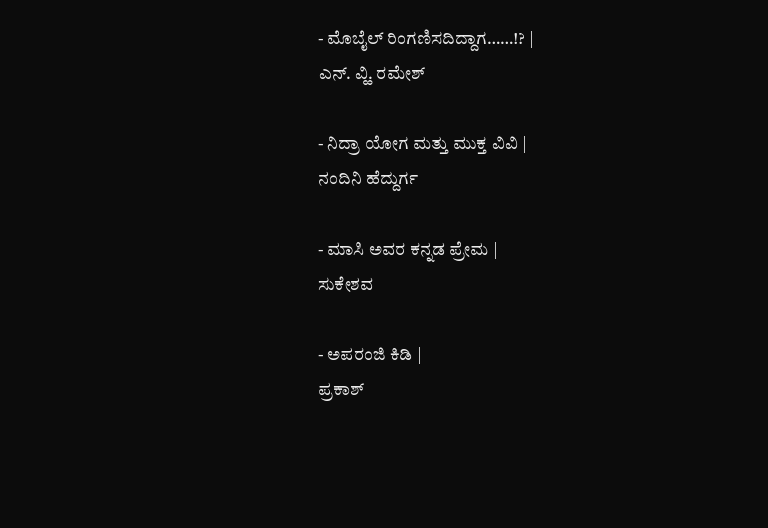- ಮೊಬೈಲ್ ರಿಂಗಣಿಸದಿದ್ದಾಗ……!? |
ಎನ್. ವ್ಹಿ. ರಮೇಶ್

- ನಿದ್ರಾ ಯೋಗ ಮತ್ತು ಮುಕ್ತ ವಿವಿ |
ನಂದಿನಿ ಹೆದ್ದುರ್ಗ

- ಮಾಸಿ ಅವರ ಕನ್ನಡ ಪ್ರೇಮ |
ಸುಕೇಶವ

- ಅಪರಂಜಿ ಕಿಡಿ |
ಪ್ರಕಾಶ್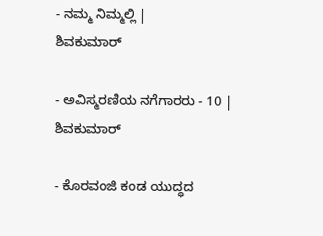- ನಮ್ಮ ನಿಮ್ಮಲ್ಲಿ |
ಶಿವಕುಮಾರ್

- ಅವಿಸ್ಮರಣಿಯ ನಗೆಗಾರರು - 10 |
ಶಿವಕುಮಾರ್

- ಕೊರವಂಜಿ ಕಂಡ ಯುದ್ಧದ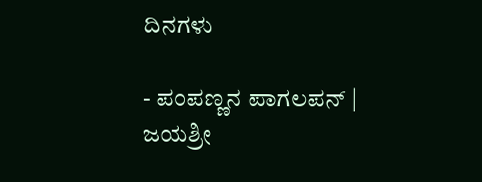ದಿನಗಳು

- ಪಂಪಣ್ಣನ ಪಾಗಲಪನ್ |
ಜಯಶ್ರೀ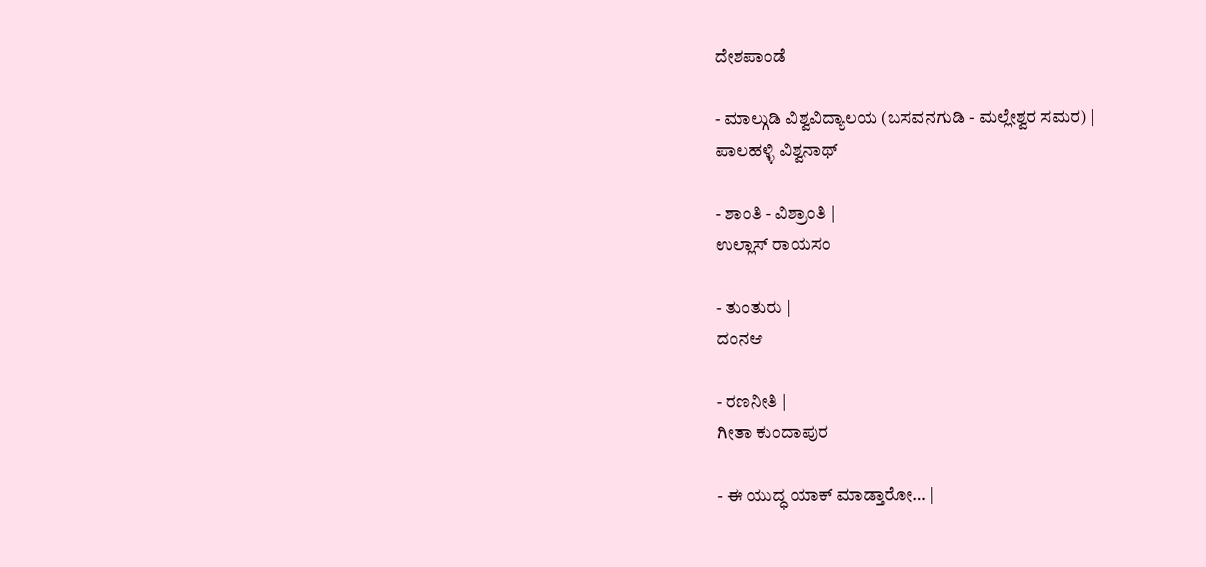ದೇಶಪಾಂಡೆ

- ಮಾಲ್ಗುಡಿ ವಿಶ್ವವಿದ್ಯಾಲಯ (ಬಸವನಗುಡಿ - ಮಲ್ಲೇಶ್ವರ ಸಮರ) |
ಪಾಲಹಳ್ಳಿ ವಿಶ್ವನಾಥ್

- ಶಾಂತಿ - ವಿಶ್ರಾಂತಿ |
ಉಲ್ಲಾಸ್ ರಾಯಸಂ

- ತುಂತುರು |
ದಂನಆ

- ರಣನೀತಿ |
ಗೀತಾ ಕುಂದಾಪುರ

- ಈ ಯುದ್ಧ ಯಾಕ್ ಮಾಡ್ತಾರೋ… |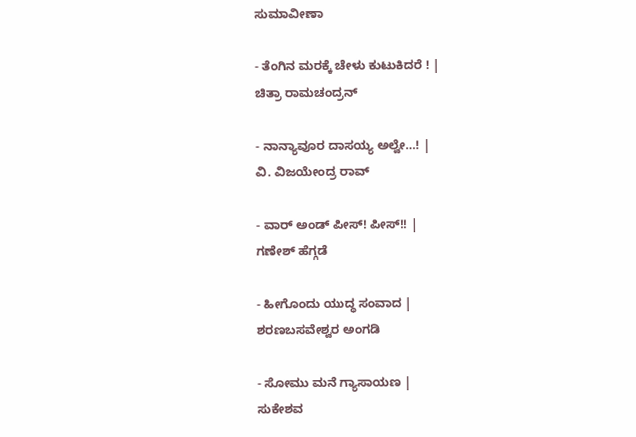ಸುಮಾವೀಣಾ

- ತೆಂಗಿನ ಮರಕ್ಕೆ ಚೇಳು ಕುಟುಕಿದರೆ ! |
ಚಿತ್ರಾ ರಾಮಚಂದ್ರನ್

- ನಾನ್ಯಾವೂರ ದಾಸಯ್ಯ ಅಲ್ವೇ…! |
ವಿ. ವಿಜಯೇಂದ್ರ ರಾವ್

- ವಾರ್ ಅಂಡ್ ಪೀಸ್! ಪೀಸ್!! |
ಗಣೇಶ್ ಹೆಗ್ಗಡೆ

- ಹೀಗೊಂದು ಯುದ್ಧ ಸಂವಾದ |
ಶರಣಬಸವೇಶ್ವರ ಅಂಗಡಿ

- ಸೋಮು ಮನೆ ಗ್ಯಾಸಾಯಣ |
ಸುಕೇಶವ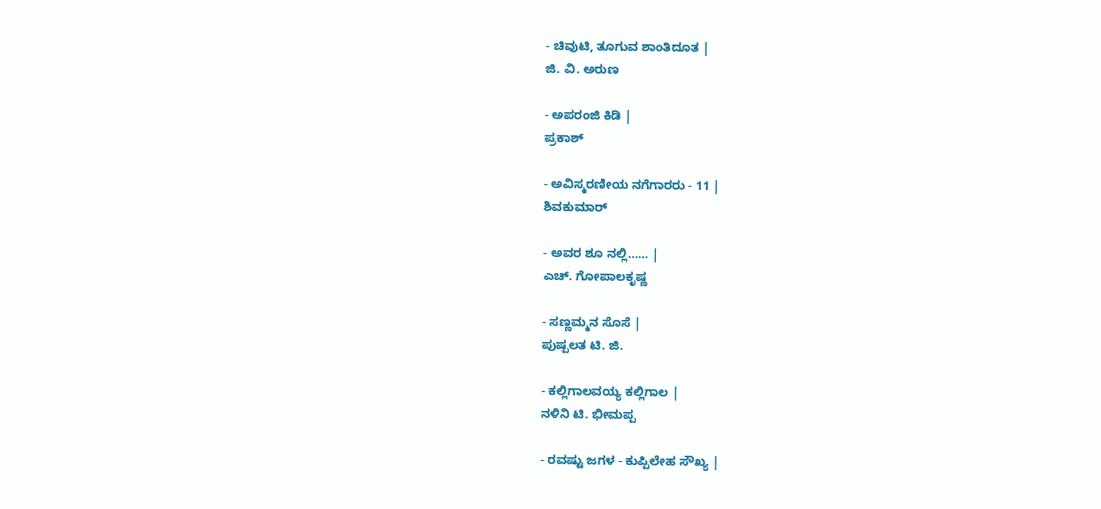- ಚಿವುಟಿ, ತೂಗುವ ಶಾಂತಿದೂತ |
ಜಿ. ವಿ. ಅರುಣ

- ಅಪರಂಜಿ ಕಿಡಿ |
ಪ್ರಕಾಶ್

- ಅವಿಸ್ಮರಣೀಯ ನಗೆಗಾರರು - 11 |
ಶಿವಕುಮಾರ್

- ಅವರ ಶೂ ನಲ್ಲಿ…… |
ಎಚ್. ಗೋಪಾಲಕೃಷ್ಣ

- ಸಣ್ಣಮ್ಮನ ಸೊಸೆ |
ಪುಷ್ಪಲತ ಟಿ. ಜಿ.

- ಕಲ್ಲಿಗಾಲವಯ್ಯ ಕಲ್ಲಿಗಾಲ |
ನಳಿನಿ ಟಿ. ಭೀಮಪ್ಪ

- ರವಷ್ಟು ಜಗಳ - ಕುಪ್ಪಿಲೇಹ ಸೌಖ್ಯ |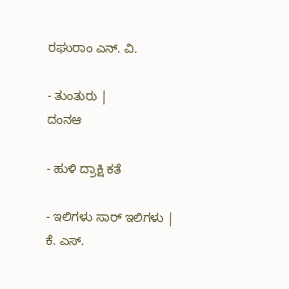ರಘುರಾಂ ಎನ್. ವಿ.

- ತುಂತುರು |
ದಂನಆ

- ಹುಳಿ ದ್ರಾಕ್ಷಿ ಕತೆ

- ಇಲಿಗಳು ಸಾರ್ ಇಲಿಗಳು |
ಕೆ. ಎಸ್.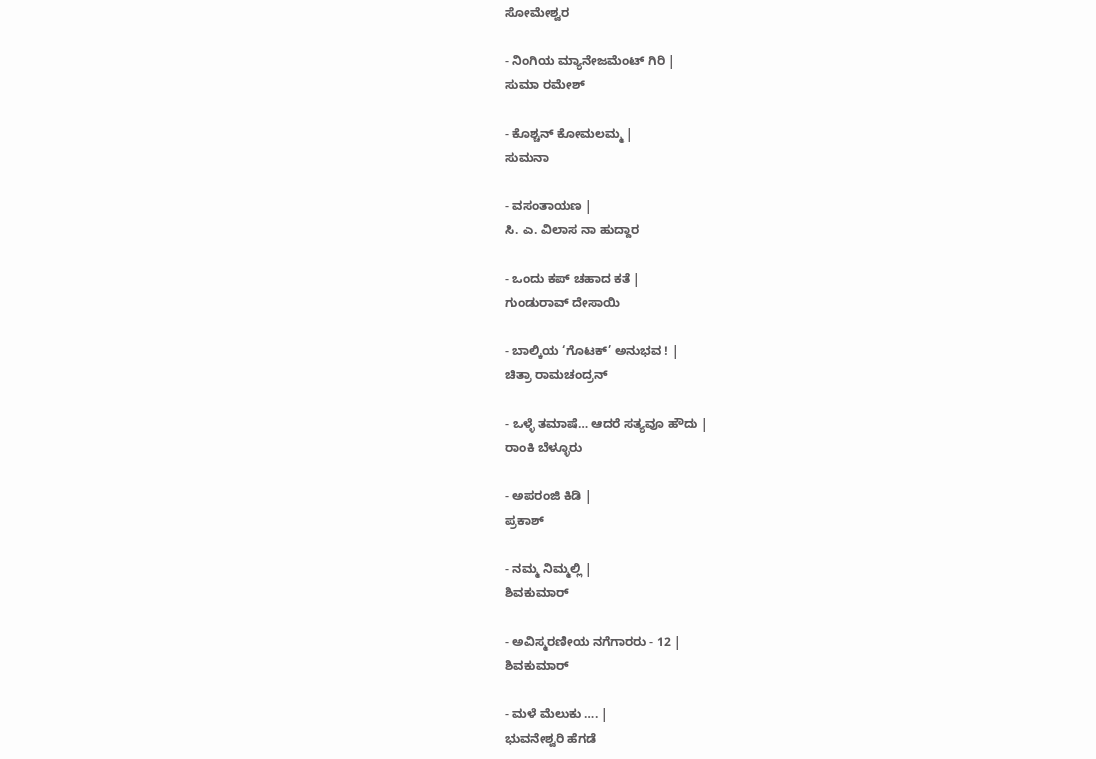ಸೋಮೇಶ್ವರ

- ನಿಂಗಿಯ ಮ್ಯಾನೇಜಮೆಂಟ್ ಗಿರಿ |
ಸುಮಾ ರಮೇಶ್

- ಕೊಶ್ಚನ್ ಕೋಮಲಮ್ಮ |
ಸುಮನಾ

- ವಸಂತಾಯಣ |
ಸಿ. ಎ. ವಿಲಾಸ ನಾ ಹುದ್ದಾರ

- ಒಂದು ಕಪ್ ಚಹಾದ ಕತೆ |
ಗುಂಡುರಾವ್ ದೇಸಾಯಿ

- ಬಾಲ್ಕಿಯ ‘ಗೊಟಕ್’ ಅನುಭವ ! |
ಚಿತ್ರಾ ರಾಮಚಂದ್ರನ್

- ಒಳ್ಳೆ ತಮಾಷೆ… ಆದರೆ ಸತ್ಯವೂ ಹೌದು |
ರಾಂಕಿ ಬೆಳ್ಳೂರು

- ಅಪರಂಜಿ ಕಿಡಿ |
ಪ್ರಕಾಶ್

- ನಮ್ಮ ನಿಮ್ಮಲ್ಲಿ |
ಶಿವಕುಮಾರ್

- ಅವಿಸ್ಮರಣೀಯ ನಗೆಗಾರರು - 12 |
ಶಿವಕುಮಾರ್

- ಮಳೆ ಮೆಲುಕು …. |
ಭುವನೇಶ್ವರಿ ಹೆಗಡೆ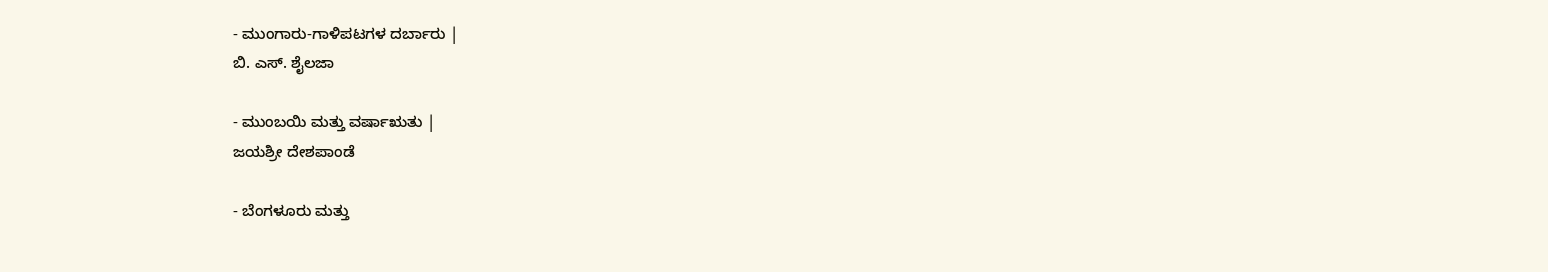- ಮುಂಗಾರು-ಗಾಳಿಪಟಗಳ ದರ್ಬಾರು |
ಬಿ. ಎಸ್. ಶೈಲಜಾ

- ಮುಂಬಯಿ ಮತ್ತು ವರ್ಷಾಋತು |
ಜಯಶ್ರೀ ದೇಶಪಾಂಡೆ

- ಬೆಂಗಳೂರು ಮತ್ತು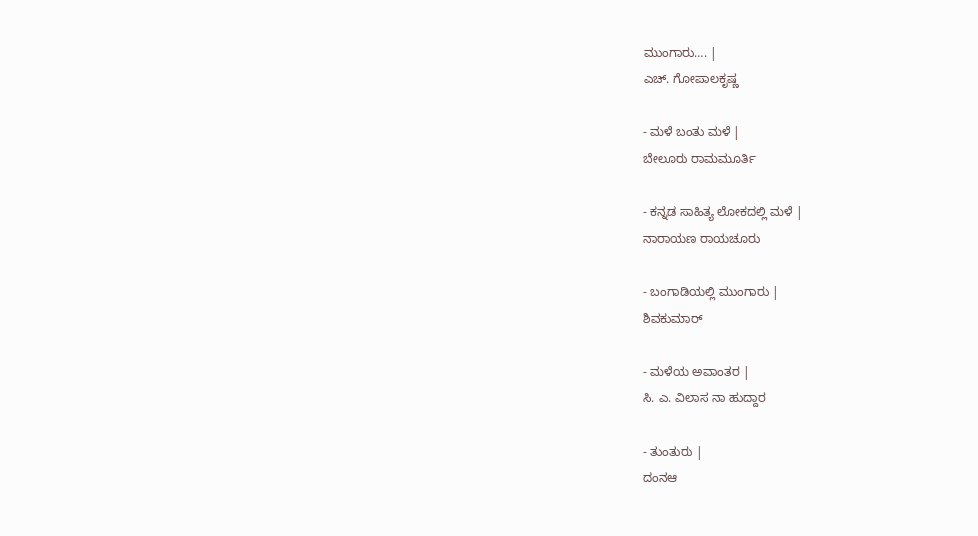ಮುಂಗಾರು…. |
ಎಚ್. ಗೋಪಾಲಕೃಷ್ಣ

- ಮಳೆ ಬಂತು ಮಳೆ |
ಬೇಲೂರು ರಾಮಮೂರ್ತಿ

- ಕನ್ನಡ ಸಾಹಿತ್ಯ ಲೋಕದಲ್ಲಿ ಮಳೆ |
ನಾರಾಯಣ ರಾಯಚೂರು

- ಬಂಗಾಡಿಯಲ್ಲಿ ಮುಂಗಾರು |
ಶಿವಕುಮಾರ್

- ಮಳೆಯ ಅವಾಂತರ |
ಸಿ. ಎ. ವಿಲಾಸ ನಾ ಹುದ್ದಾರ

- ತುಂತುರು |
ದಂನಆ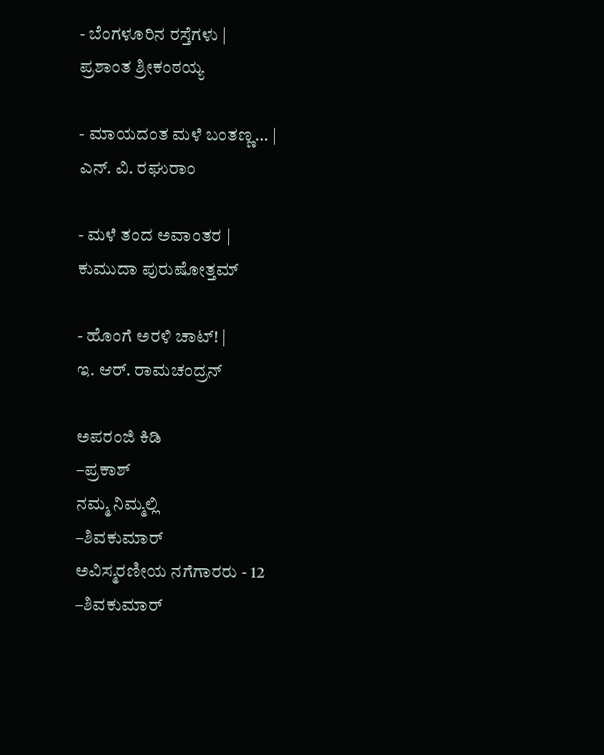- ಬೆಂಗಳೂರಿನ ರಸ್ತೆಗಳು |
ಪ್ರಶಾಂತ ಶ್ರೀಕಂಠಯ್ಯ

- ಮಾಯದಂತ ಮಳೆ ಬಂತಣ್ಣ… |
ಎನ್. ವಿ. ರಘುರಾಂ

- ಮಳೆ ತಂದ ಅವಾಂತರ |
ಕುಮುದಾ ಪುರುಷೋತ್ತಮ್

- ಹೊಂಗೆ ಅರಳಿ ಚಾಟ್! |
ಇ. ಆರ್. ರಾಮಚಂದ್ರನ್

ಅಪರಂಜಿ ಕಿಡಿ
–ಪ್ರಕಾಶ್
ನಮ್ಮ ನಿಮ್ಮಲ್ಲಿ
–ಶಿವಕುಮಾರ್
ಅವಿಸ್ಮರಣೀಯ ನಗೆಗಾರರು - 12
–ಶಿವಕುಮಾರ್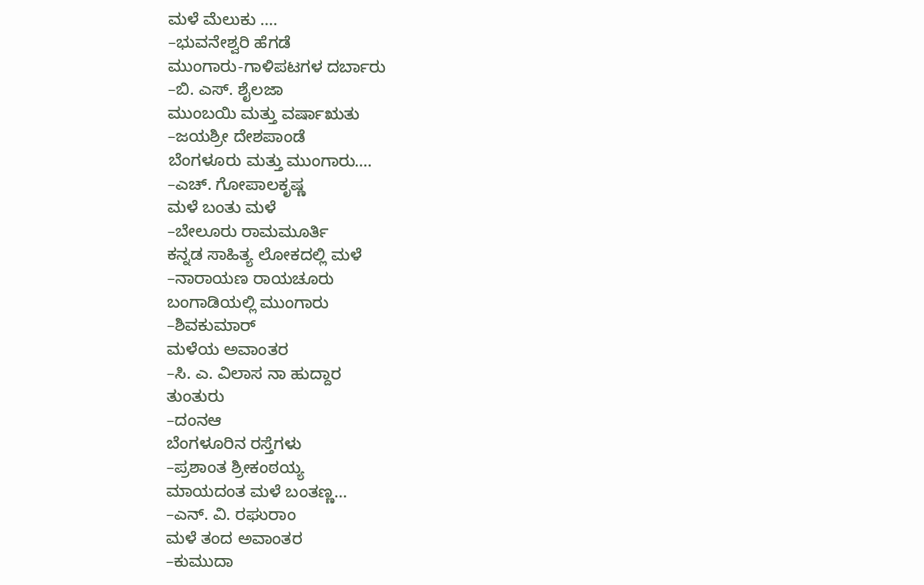ಮಳೆ ಮೆಲುಕು ….
–ಭುವನೇಶ್ವರಿ ಹೆಗಡೆ
ಮುಂಗಾರು-ಗಾಳಿಪಟಗಳ ದರ್ಬಾರು
–ಬಿ. ಎಸ್. ಶೈಲಜಾ
ಮುಂಬಯಿ ಮತ್ತು ವರ್ಷಾಋತು
–ಜಯಶ್ರೀ ದೇಶಪಾಂಡೆ
ಬೆಂಗಳೂರು ಮತ್ತು ಮುಂಗಾರು….
–ಎಚ್. ಗೋಪಾಲಕೃಷ್ಣ
ಮಳೆ ಬಂತು ಮಳೆ
–ಬೇಲೂರು ರಾಮಮೂರ್ತಿ
ಕನ್ನಡ ಸಾಹಿತ್ಯ ಲೋಕದಲ್ಲಿ ಮಳೆ
–ನಾರಾಯಣ ರಾಯಚೂರು
ಬಂಗಾಡಿಯಲ್ಲಿ ಮುಂಗಾರು
–ಶಿವಕುಮಾರ್
ಮಳೆಯ ಅವಾಂತರ
–ಸಿ. ಎ. ವಿಲಾಸ ನಾ ಹುದ್ದಾರ
ತುಂತುರು
–ದಂನಆ
ಬೆಂಗಳೂರಿನ ರಸ್ತೆಗಳು
–ಪ್ರಶಾಂತ ಶ್ರೀಕಂಠಯ್ಯ
ಮಾಯದಂತ ಮಳೆ ಬಂತಣ್ಣ…
–ಎನ್. ವಿ. ರಘುರಾಂ
ಮಳೆ ತಂದ ಅವಾಂತರ
–ಕುಮುದಾ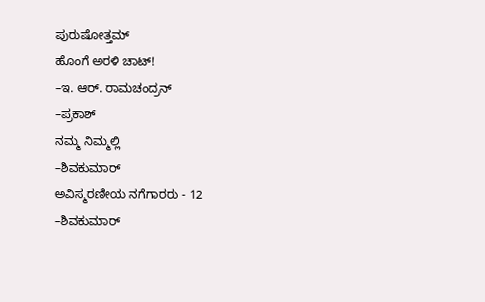ಪುರುಷೋತ್ತಮ್
ಹೊಂಗೆ ಅರಳಿ ಚಾಟ್!
–ಇ. ಆರ್. ರಾಮಚಂದ್ರನ್
–ಪ್ರಕಾಶ್
ನಮ್ಮ ನಿಮ್ಮಲ್ಲಿ
–ಶಿವಕುಮಾರ್
ಅವಿಸ್ಮರಣೀಯ ನಗೆಗಾರರು - 12
–ಶಿವಕುಮಾರ್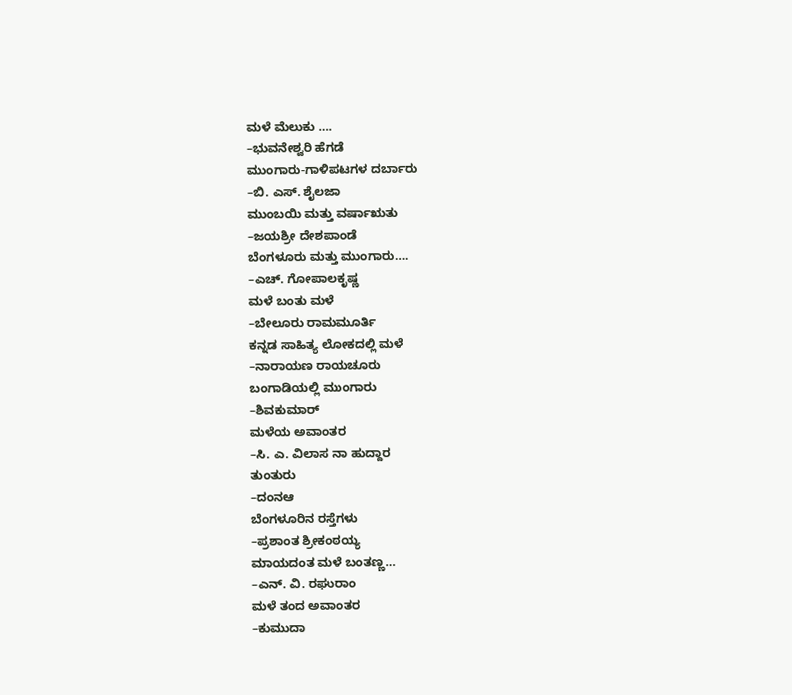ಮಳೆ ಮೆಲುಕು ….
–ಭುವನೇಶ್ವರಿ ಹೆಗಡೆ
ಮುಂಗಾರು-ಗಾಳಿಪಟಗಳ ದರ್ಬಾರು
–ಬಿ. ಎಸ್. ಶೈಲಜಾ
ಮುಂಬಯಿ ಮತ್ತು ವರ್ಷಾಋತು
–ಜಯಶ್ರೀ ದೇಶಪಾಂಡೆ
ಬೆಂಗಳೂರು ಮತ್ತು ಮುಂಗಾರು….
–ಎಚ್. ಗೋಪಾಲಕೃಷ್ಣ
ಮಳೆ ಬಂತು ಮಳೆ
–ಬೇಲೂರು ರಾಮಮೂರ್ತಿ
ಕನ್ನಡ ಸಾಹಿತ್ಯ ಲೋಕದಲ್ಲಿ ಮಳೆ
–ನಾರಾಯಣ ರಾಯಚೂರು
ಬಂಗಾಡಿಯಲ್ಲಿ ಮುಂಗಾರು
–ಶಿವಕುಮಾರ್
ಮಳೆಯ ಅವಾಂತರ
–ಸಿ. ಎ. ವಿಲಾಸ ನಾ ಹುದ್ದಾರ
ತುಂತುರು
–ದಂನಆ
ಬೆಂಗಳೂರಿನ ರಸ್ತೆಗಳು
–ಪ್ರಶಾಂತ ಶ್ರೀಕಂಠಯ್ಯ
ಮಾಯದಂತ ಮಳೆ ಬಂತಣ್ಣ…
–ಎನ್. ವಿ. ರಘುರಾಂ
ಮಳೆ ತಂದ ಅವಾಂತರ
–ಕುಮುದಾ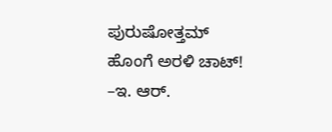ಪುರುಷೋತ್ತಮ್
ಹೊಂಗೆ ಅರಳಿ ಚಾಟ್!
–ಇ. ಆರ್.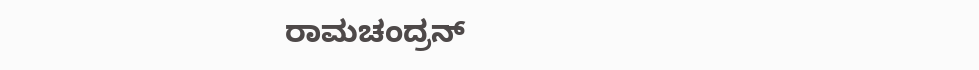ರಾಮಚಂದ್ರನ್